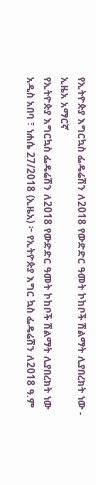የኢትዮጵያ እግርኳስ ፌዴሬሽን ለ2018 የውድድር ዓመት ኮከቦች ሽልማት ሊያበረክት ነው - ኢዜአ አማርኛ
የኢትዮጵያ እግርኳስ ፌዴሬሽን ለ2018 የውድድር ዓመት ኮከቦች ሽልማት ሊያበረክት ነው
አዲስ አበባ ፣ ነሐሴ 27/2018 (ኢዜአ) ፦ የኢትዮጵያ እግር ኳስ ፌዴሬሽን ለ2018 ዓ.ም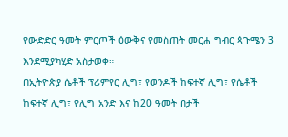የውድድር ዓመት ምርጦች ዕውቅና የመስጠት መርሐ ግብር ጳጉሜን 3 እንደሚያካሂድ አስታወቀ።
በኢትዮጵያ ሴቶች ፕሪምየር ሊግ፣ የወንዶች ከፍተኛ ሊግ፣ የሴቶች ከፍተኛ ሊግ፣ የሊግ አንድ እና ከ20 ዓመት በታች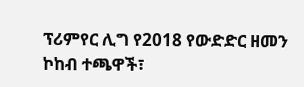ፕሪምየር ሊግ የ2018 የውድድር ዘመን ኮከብ ተጫዋች፣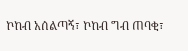ኮከብ አሰልጣኝ፣ ኮከብ ግብ ጠባቂ፣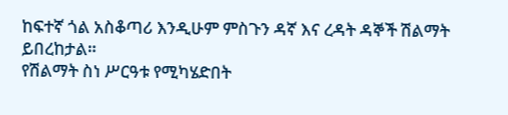ከፍተኛ ጎል አስቆጣሪ እንዲሁም ምስጉን ዳኛ እና ረዳት ዳኞች ሽልማት ይበረከታል።
የሽልማት ስነ ሥርዓቱ የሚካሄድበት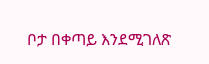ቦታ በቀጣይ እንደሚገለጽ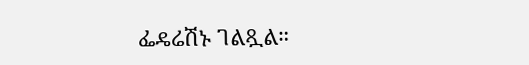ፌዴሬሽኑ ገልጿል።